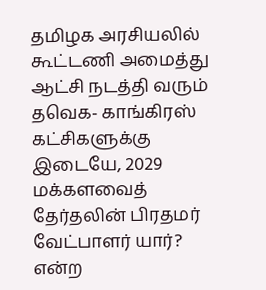தமிழக அரசியலில் கூட்டணி அமைத்து ஆட்சி நடத்தி வரும் தவெக- காங்கிரஸ் கட்சிகளுக்கு இடையே, 2029 மக்களவைத் தேர்தலின் பிரதமர் வேட்பாளர் யார்? என்ற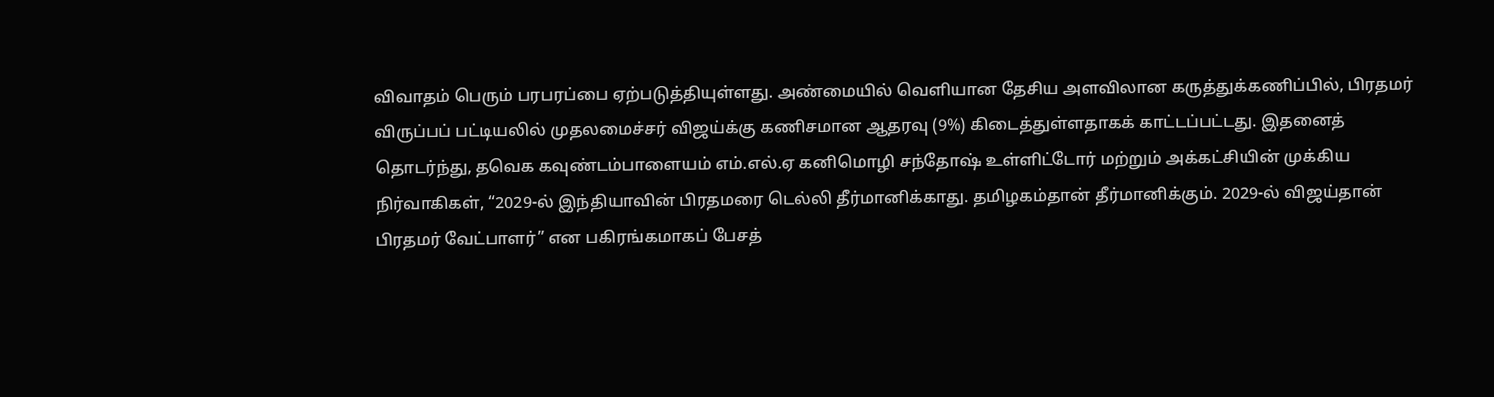விவாதம் பெரும் பரபரப்பை ஏற்படுத்தியுள்ளது. அண்மையில் வெளியான தேசிய அளவிலான கருத்துக்கணிப்பில், பிரதமர் விருப்பப் பட்டியலில் முதலமைச்சர் விஜய்க்கு கணிசமான ஆதரவு (9%) கிடைத்துள்ளதாகக் காட்டப்பட்டது. இதனைத் தொடர்ந்து, தவெக கவுண்டம்பாளையம் எம்.எல்.ஏ கனிமொழி சந்தோஷ் உள்ளிட்டோர் மற்றும் அக்கட்சியின் முக்கிய நிர்வாகிகள், “2029-ல் இந்தியாவின் பிரதமரை டெல்லி தீர்மானிக்காது. தமிழகம்தான் தீர்மானிக்கும். 2029-ல் விஜய்தான் பிரதமர் வேட்பாளர்” என பகிரங்கமாகப் பேசத்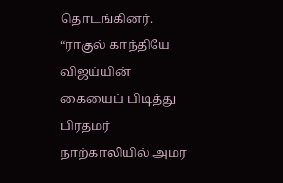தொடங்கினர்.
“ராகுல் காந்தியே விஜய்யின் கையைப் பிடித்து பிரதமர் நாற்காலியில் அமர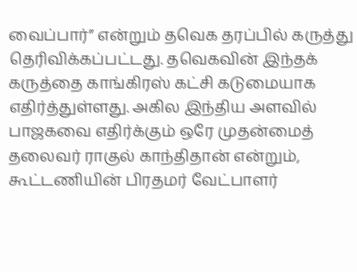வைப்பார்” என்றும் தவெக தரப்பில் கருத்து தெரிவிக்கப்பட்டது. தவெகவின் இந்தக் கருத்தை காங்கிரஸ் கட்சி கடுமையாக எதிர்த்துள்ளது. அகில இந்திய அளவில் பாஜகவை எதிர்க்கும் ஒரே முதன்மைத் தலைவர் ராகுல் காந்திதான் என்றும், கூட்டணியின் பிரதமர் வேட்பாளர்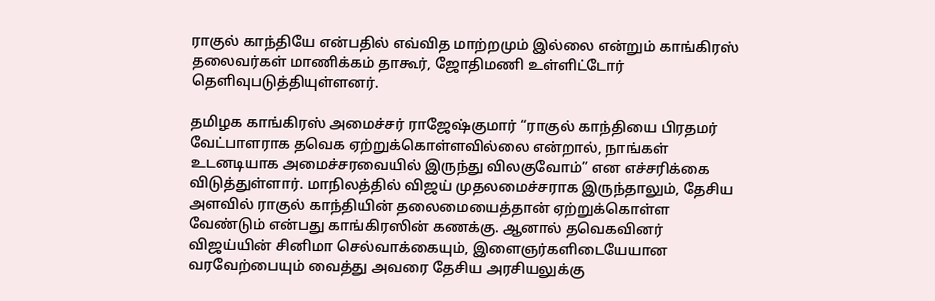ராகுல் காந்தியே என்பதில் எவ்வித மாற்றமும் இல்லை என்றும் காங்கிரஸ் தலைவர்கள் மாணிக்கம் தாகூர், ஜோதிமணி உள்ளிட்டோர் தெளிவுபடுத்தியுள்ளனர்.

தமிழக காங்கிரஸ் அமைச்சர் ராஜேஷ்குமார் “ராகுல் காந்தியை பிரதமர் வேட்பாளராக தவெக ஏற்றுக்கொள்ளவில்லை என்றால், நாங்கள் உடனடியாக அமைச்சரவையில் இருந்து விலகுவோம்” என எச்சரிக்கை விடுத்துள்ளார். மாநிலத்தில் விஜய் முதலமைச்சராக இருந்தாலும், தேசிய அளவில் ராகுல் காந்தியின் தலைமையைத்தான் ஏற்றுக்கொள்ள வேண்டும் என்பது காங்கிரஸின் கணக்கு. ஆனால் தவெகவினர் விஜய்யின் சினிமா செல்வாக்கையும், இளைஞர்களிடையேயான வரவேற்பையும் வைத்து அவரை தேசிய அரசியலுக்கு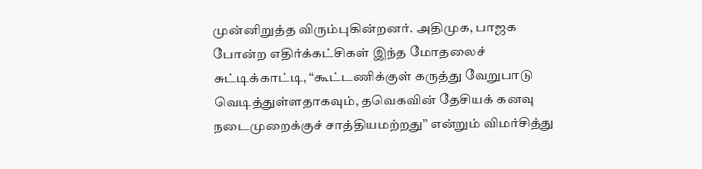முன்னிறுத்த விரும்புகின்றனர். அதிமுக, பாஜக போன்ற எதிர்க்கட்சிகள் இந்த மோதலைச் சுட்டிக்காட்டி, “கூட்டணிக்குள் கருத்து வேறுபாடு வெடித்துள்ளதாகவும், தவெகவின் தேசியக் கனவு நடைமுறைக்குச் சாத்தியமற்றது” என்றும் விமர்சித்து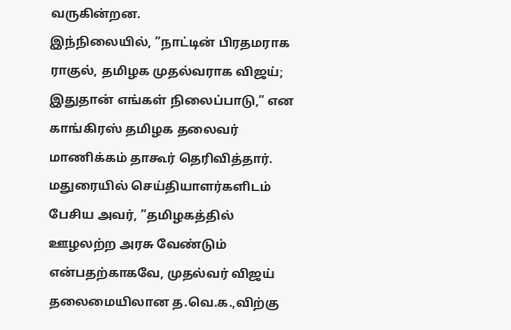வருகின்றன.
இந்நிலையில், ”நாட்டின் பிரதமராக ராகுல், தமிழக முதல்வராக விஜய்; இதுதான் எங்கள் நிலைப்பாடு,” என காங்கிரஸ் தமிழக தலைவர் மாணிக்கம் தாகூர் தெரிவித்தார்.
மதுரையில் செய்தியாளர்களிடம் பேசிய அவர், ”தமிழகத்தில் ஊழலற்ற அரசு வேண்டும் என்பதற்காகவே, முதல்வர் விஜய் தலைமையிலான த.வெ.க.,விற்கு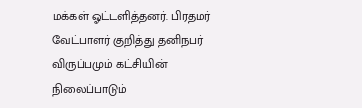மக்கள் ஓட்டளித்தனர். பிரதமர் வேட்பாளர் குறித்து தனிநபர் விருப்பமும் கட்சியின் நிலைப்பாடும்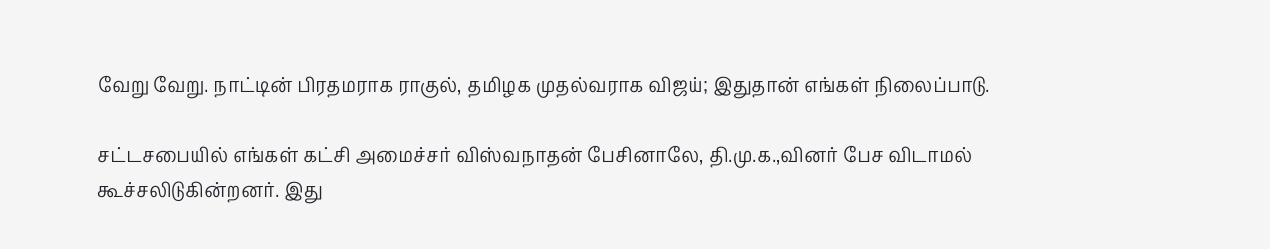வேறு வேறு. நாட்டின் பிரதமராக ராகுல், தமிழக முதல்வராக விஜய்; இதுதான் எங்கள் நிலைப்பாடு.

சட்டசபையில் எங்கள் கட்சி அமைச்சர் விஸ்வநாதன் பேசினாலே, தி.மு.க.,வினர் பேச விடாமல் கூச்சலிடுகின்றனர். இது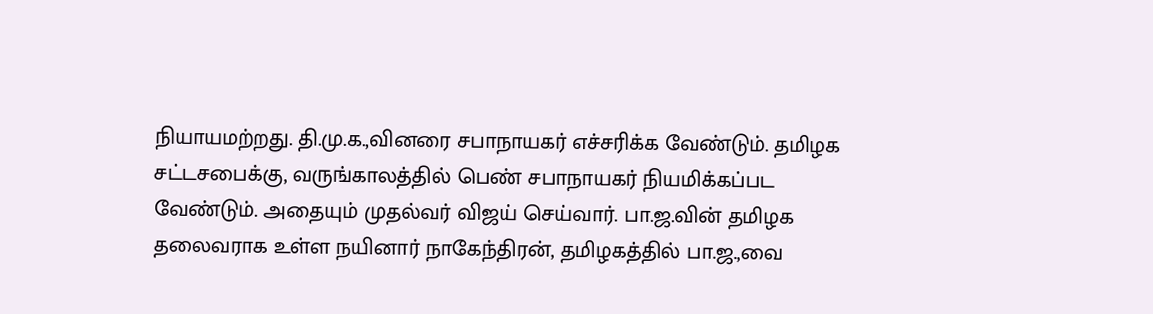நியாயமற்றது. தி.மு.க.,வினரை சபாநாயகர் எச்சரிக்க வேண்டும். தமிழக சட்டசபைக்கு, வருங்காலத்தில் பெண் சபாநாயகர் நியமிக்கப்பட வேண்டும். அதையும் முதல்வர் விஜய் செய்வார். பா.ஜ.வின் தமிழக தலைவராக உள்ள நயினார் நாகேந்திரன், தமிழகத்தில் பா.ஜ.,வை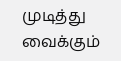முடித்து வைக்கும்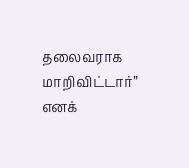தலைவராக மாறிவிட்டார்” எனக்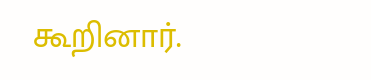கூறினார்.